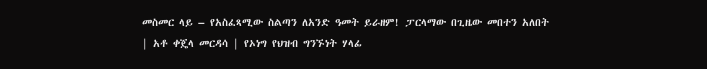መስመር ላይ – የአስፈጻሚው ስልጣን ለአንድ ዓመት ይራዘም! ፓርላማው በጊዜው መበተን አለበት | አቶ ቀጄላ መርዳሳ | የኦነግ የህዝብ ግንኙነት ሃላፊ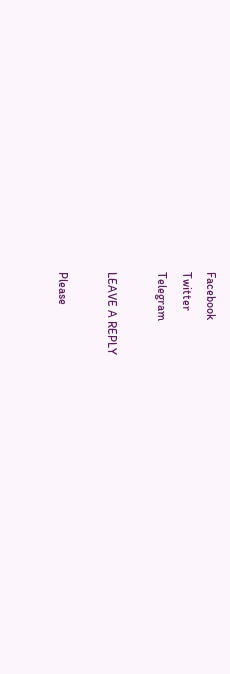Facebook
Twitter
Telegram

LEAVE A REPLY

Please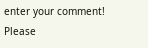enter your comment!
Please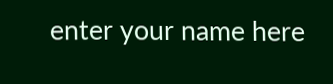enter your name here